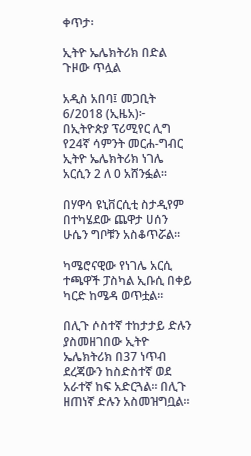ቀጥታ፡

ኢትዮ ኤሌክትሪክ በድል ጉዞው ጥሏል

አዲስ አበባ፤ መጋቢት 6/2018 (ኢዜአ)፦ በኢትዮጵያ ፕሪሚየር ሊግ የ24ኛ ሳምንት መርሐ-ግብር ኢትዮ ኤሌክትሪክ ነገሌ አርሲን 2 ለ 0 አሸንፏል።

በሃዋሳ ዩኒቨርሲቲ ስታዲየም በተካሄደው ጨዋታ ሀሰን ሁሴን ግቦቹን አስቆጥሯል።

ካሜሮናዊው የነገሌ አርሲ ተጫዋች ፓስካል ኢቡሲ በቀይ ካርድ ከሜዳ ወጥቷል።

በሊጉ ሶስተኛ ተከታታይ ድሉን ያስመዘገበው ኢትዮ ኤሌክትሪክ በ37 ነጥብ ደረጃውን ከስድስተኛ ወደ አራተኛ ከፍ አድርጓል። በሊጉ ዘጠነኛ ድሉን አስመዝግቧል።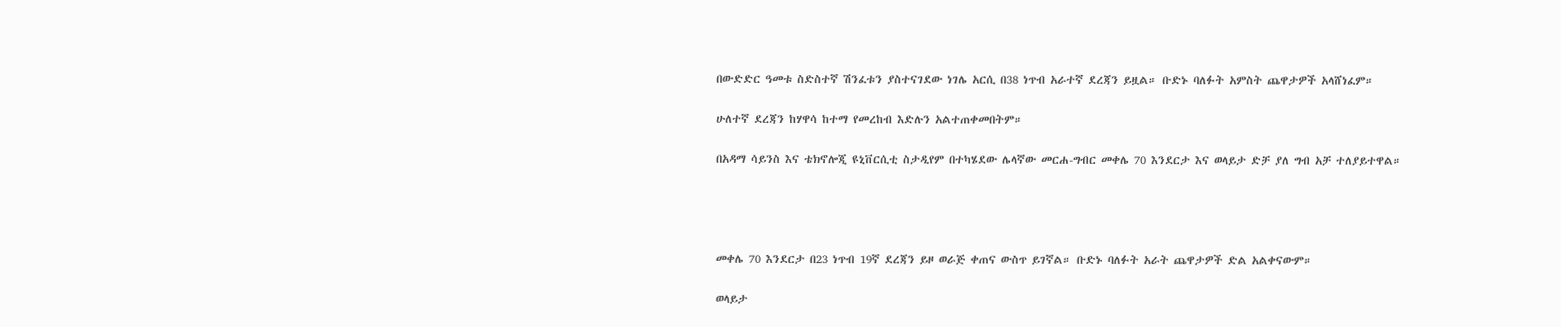በውድድር ዓመቱ ስድስተኛ ሽንፈቱን ያስተናገደው ነገሌ አርሲ በ38 ነጥብ አራተኛ ደረጃን ይዟል። ቡድኑ ባለፉት አምስት ጨዋታዎች አላሸነፈም።

ሁለተኛ ደረጃን ከሃዋሳ ከተማ የመረከብ እድሉን አልተጠቀመበትም።

በአዳማ ሳይንስ እና ቴክኖሎጂ ዩኒቨርሲቲ ስታዲየም በተካሄደው ሌላኛው መርሐ-ግብር መቀሌ 70 እንደርታ እና ወላይታ ድቻ ያለ ግብ አቻ ተለያይተዋል።




መቀሌ 70 እንደርታ በ23 ነጥብ 19ኛ ደረጃን ይዞ ወራጅ ቀጠና ውስጥ ይገኛል። ቡድኑ ባለፉት አራት ጨዋታዎች ድል አልቀናውም።

ወላይታ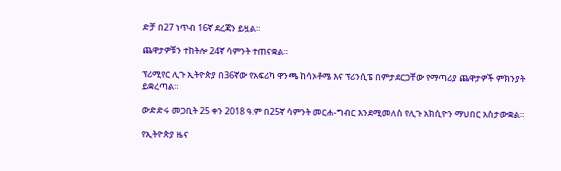ድቻ በ27 ነጥብ 16ኛ ደረጃን ይዟል።

ጨዋታዎቹን ተከትሎ 24ኛ ሳምንት ተጠናቋል።

ፕሪሚየር ሊጉ ኢትዮጵያ በ36ኛው የአፍሪካ ዋንጫ ከሳኦቶሜ እና ፕሪንሲፔ በምታደርጋቸው የማጣሪያ ጨዋታዎች ምክንያት ይቋረጣል።

ውድድሩ መጋቢት 25 ቀን 2018 ዓ.ም በ25ኛ ሳምንት መርሐ-ግብር እንደሚመለስ የሊጉ አክሲዮን ማህበር አስታውቋል።

የኢትዮጵያ ዜና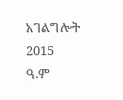አገልግሎት
2015
ዓ.ም